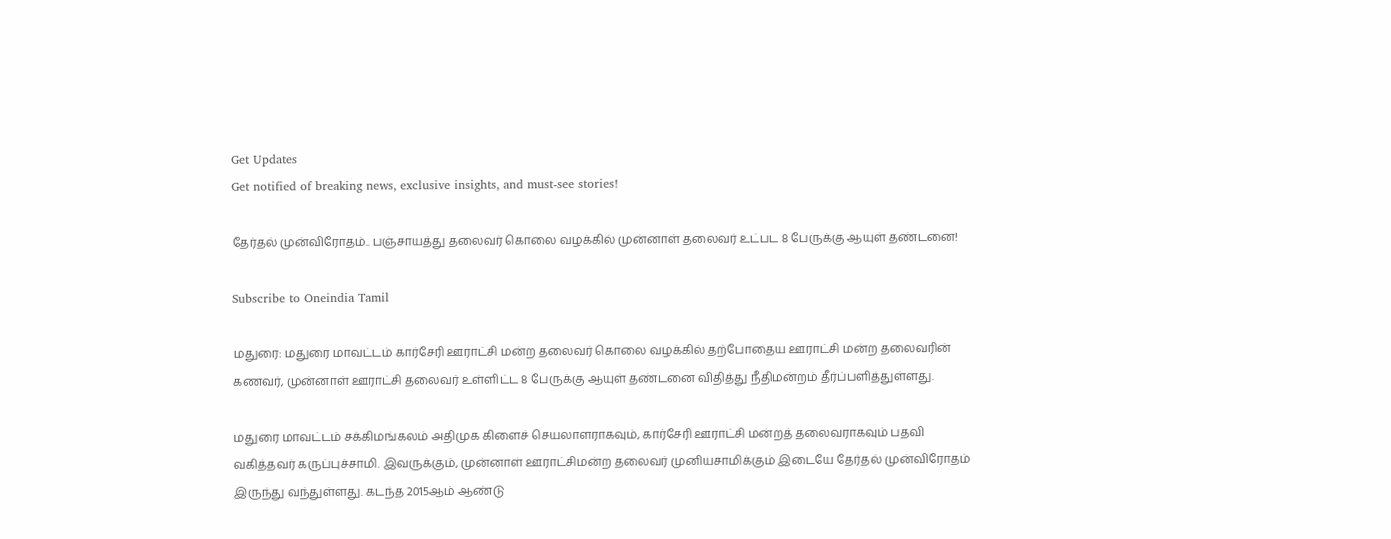Get Updates
Get notified of breaking news, exclusive insights, and must-see stories!

தேர்தல் முன்விரோதம்.. பஞ்சாயத்து தலைவர் கொலை வழக்கில் முன்னாள் தலைவர் உட்பட 8 பேருக்கு ஆயுள் தண்டனை!

Subscribe to Oneindia Tamil

மதுரை: மதுரை மாவட்டம் கார்சேரி ஊராட்சி மன்ற தலைவர் கொலை வழக்கில் தற்போதைய ஊராட்சி மன்ற தலைவரின் கணவர், முன்னாள் ஊராட்சி தலைவர் உள்ளிட்ட 8 பேருக்கு ஆயுள் தண்டனை விதித்து நீதிமன்றம் தீர்ப்பளித்துள்ளது.

மதுரை மாவட்டம் சக்கிமங்கலம் அதிமுக கிளைச் செயலாளராகவும், கார்சேரி ஊராட்சி மன்றத் தலைவராகவும் பதவி வகித்தவர் கருப்புச்சாமி. இவருக்கும், முன்னாள் ஊராட்சிமன்ற தலைவர் முனியசாமிக்கும் இடையே தேர்தல் முன்விரோதம் இருந்து வந்துள்ளது. கடந்த 2015ஆம் ஆண்டு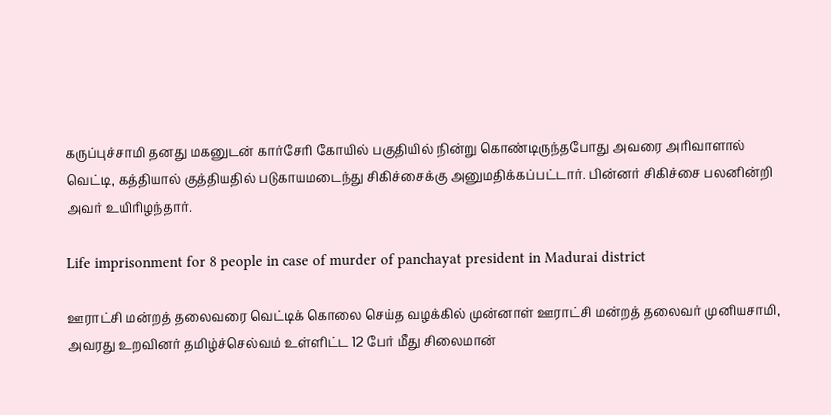கருப்புச்சாமி தனது மகனுடன் கார்சேரி கோயில் பகுதியில் நின்று கொண்டிருந்தபோது அவரை அரிவாளால் வெட்டி, கத்தியால் குத்தியதில் படுகாயமடைந்து சிகிச்சைக்கு அனுமதிக்கப்பட்டார். பின்னர் சிகிச்சை பலனின்றி அவர் உயிரிழந்தார்.

Life imprisonment for 8 people in case of murder of panchayat president in Madurai district

ஊராட்சி மன்றத் தலைவரை வெட்டிக் கொலை செய்த வழக்கில் முன்னாள் ஊராட்சி மன்றத் தலைவர் முனியசாமி, அவரது உறவினர் தமிழ்ச்செல்வம் உள்ளிட்ட 12 பேர் மீது சிலைமான்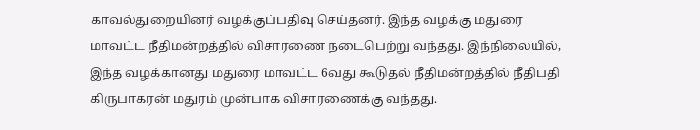காவல்துறையினர் வழக்குப்பதிவு செய்தனர். இந்த வழக்கு மதுரை மாவட்ட நீதிமன்றத்தில் விசாரணை நடைபெற்று வந்தது. இந்நிலையில், இந்த வழக்கானது மதுரை மாவட்ட 6வது கூடுதல் நீதிமன்றத்தில் நீதிபதி கிருபாகரன் மதுரம் முன்பாக விசாரணைக்கு வந்தது.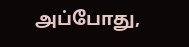அப்போது,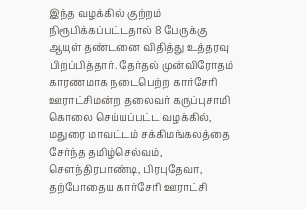இந்த வழக்கில் குற்றம் நிரூபிக்கப்பட்டதால் 8 பேருக்கு ஆயுள் தண்டனை விதித்து உத்தரவு பிறப்பித்தார். தேர்தல் முன்விரோதம் காரணமாக நடைபெற்ற கார்சேரி ஊராட்சிமன்ற தலைவர் கருப்புசாமி கொலை செய்யப்பட்ட வழக்கில், மதுரை மாவட்டம் சக்கிமங்கலத்தை சேர்ந்த தமிழ்செல்வம், சௌந்திரபாண்டி, பிரபுதேவா, தற்போதைய கார்சேரி ஊராட்சி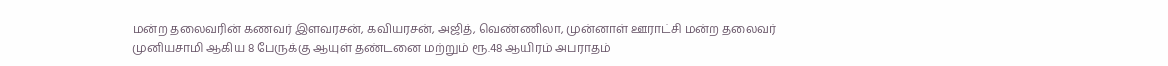மன்ற தலைவரின் கணவர் இளவரசன், கவியரசன், அஜித், வெண்ணிலா, முன்னாள் ஊராட்சி மன்ற தலைவர் முனியசாமி ஆகிய 8 பேருக்கு ஆயுள் தண்டனை மற்றும் ரூ.48 ஆயிரம் அபராதம்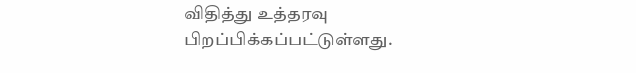விதித்து உத்தரவு பிறப்பிக்கப்பட்டுள்ளது.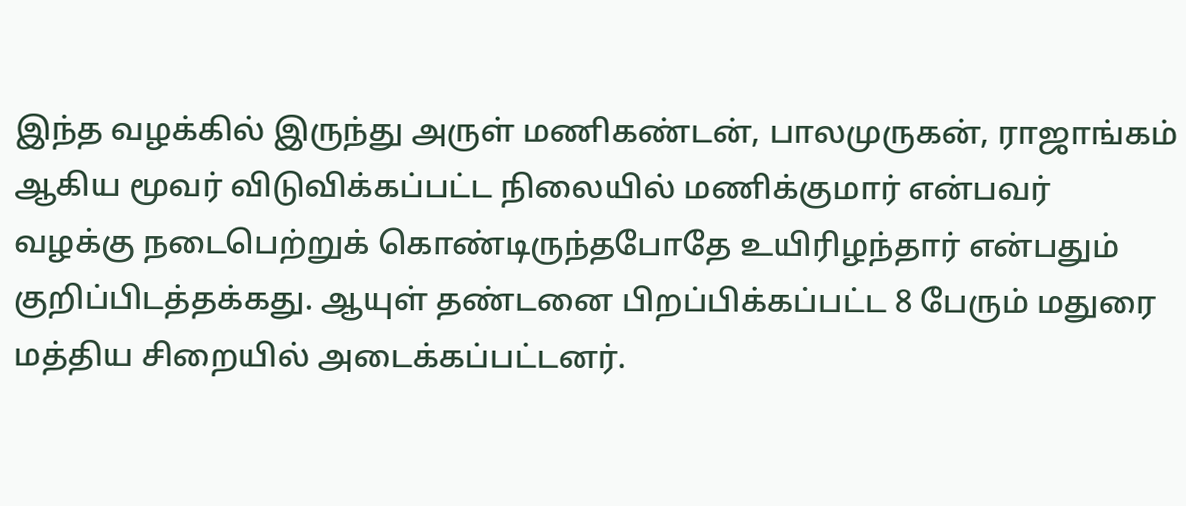இந்த வழக்கில் இருந்து அருள் மணிகண்டன், பாலமுருகன், ராஜாங்கம் ஆகிய மூவர் விடுவிக்கப்பட்ட நிலையில் மணிக்குமார் என்பவர் வழக்கு நடைபெற்றுக் கொண்டிருந்தபோதே உயிரிழந்தார் என்பதும் குறிப்பிடத்தக்கது. ஆயுள் தண்டனை பிறப்பிக்கப்பட்ட 8 பேரும் மதுரை மத்திய சிறையில் அடைக்கப்பட்டனர்.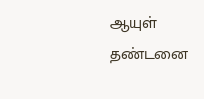ஆயுள் தண்டனை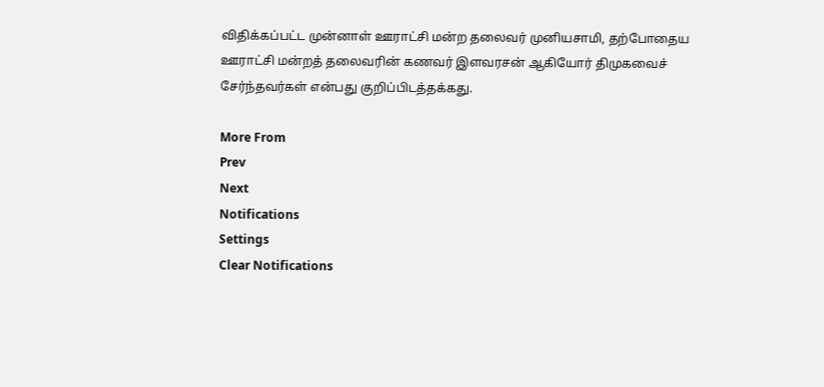விதிக்கப்பட்ட முன்னாள் ஊராட்சி மன்ற தலைவர் முனியசாமி, தற்போதைய ஊராட்சி மன்றத் தலைவரின் கணவர் இளவரசன் ஆகியோர் திமுகவைச் சேர்ந்தவர்கள் என்பது குறிப்பிடத்தக்கது.

More From
Prev
Next
Notifications
Settings
Clear Notifications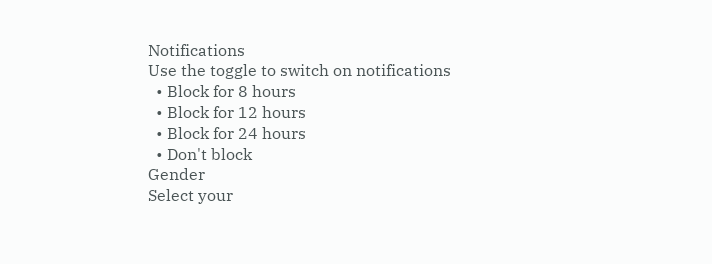Notifications
Use the toggle to switch on notifications
  • Block for 8 hours
  • Block for 12 hours
  • Block for 24 hours
  • Don't block
Gender
Select your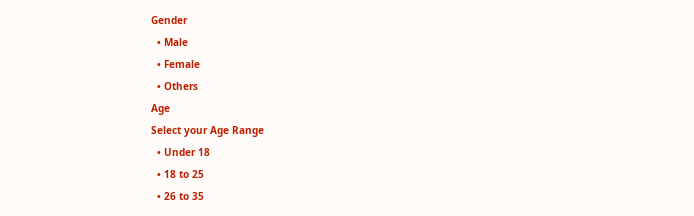Gender
  • Male
  • Female
  • Others
Age
Select your Age Range
  • Under 18
  • 18 to 25
  • 26 to 35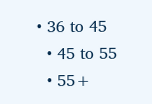• 36 to 45
  • 45 to 55
  • 55+